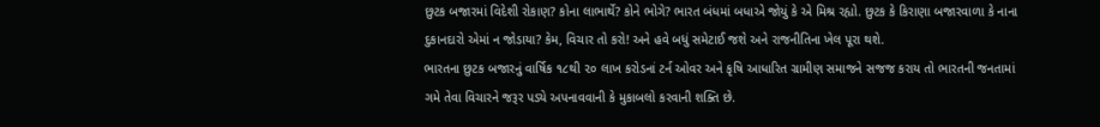છુટક બજારમાં વિદેશી રોકાણ? કોના લાભાર્થે? કોને ભોગે? ભારત બંધમાં બધાએ જોયું કે એ મિશ્ર રહ્યો. છુટક કે કિરાણા બજારવાળા કે નાના દુકાનદારો એમાં ન જોડાયા? કેમ, વિચાર તો કરો! અને હવે બધું સમેટાઈ જશે અને રાજનીતિના ખેલ પૂરા થશે.
ભારતના છુટક બજારનું વાર્ષિક ૧૮થી ૨૦ લાખ કરોડનાં ટર્ન ઓવર અને કૃષિ આધારિત ગ્રામીણ સમાજને સજજ કરાય તો ભારતની જનતામાં ગમે તેવા વિચારને જરૂર પડ્યે અપનાવવાની કે મુકાબલો કરવાની શક્તિ છે.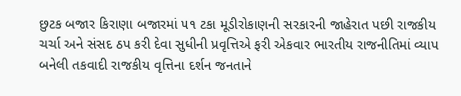છુટક બજાર કિરાણા બજારમાં ૫૧ ટકા મૂડીરોકાણની સરકારની જાહેરાત પછી રાજકીય ચર્ચા અને સંસદ ઠપ કરી દેવા સુધીની પ્રવૃત્તિએ ફરી એકવાર ભારતીય રાજનીતિમાં વ્યાપ બનેલી તકવાદી રાજકીય વૃત્તિના દર્શન જનતાને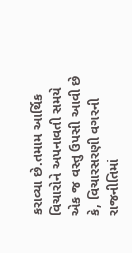કરાવ્યા છે.તમામ આર્થિક વિચારોને અપનાવતી સમયે એક જ વસ્તુ ઉપસી આવી છે કે, વિચારસરણી વગરની રાજનીતિમાં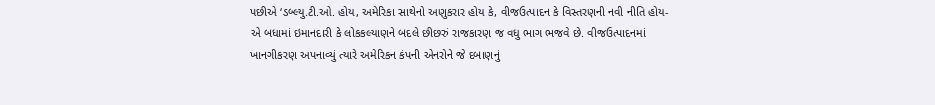પછીએ ‘ડબ્લ્યુ.ટી.ઓ. હોય, અમેરિકા સાથેનો અણુકરાર હોય કે, વીજઉત્પાદન કે વિસ્તરણની નવી નીતિ હોય- એ બધામાં ઇમાનદારી કે લોકકલ્યાણને બદલે છીછરું રાજકારણ જ વધુ ભાગ ભજવે છે. વીજઉત્પાદનમાં ખાનગીકરણ અપનાવ્યું ત્યારે અમેરિકન કંપની એનરોને જે દબાણનું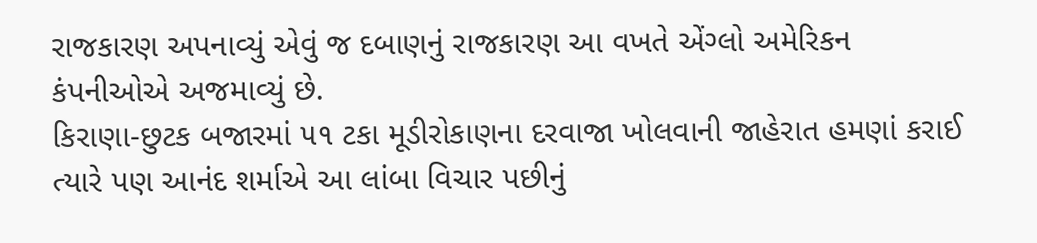રાજકારણ અપનાવ્યું એવું જ દબાણનું રાજકારણ આ વખતે એંગ્લો અમેરિકન કંપનીઓએ અજમાવ્યું છે.
કિરાણા-છુટક બજારમાં ૫૧ ટકા મૂડીરોકાણના દરવાજા ખોલવાની જાહેરાત હમણાં કરાઈ ત્યારે પણ આનંદ શર્માએ આ લાંબા વિચાર પછીનું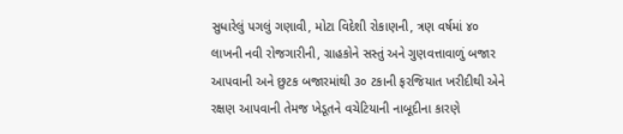સુધારેલું પગલું ગણાવી, મોટા વિદેશી રોકાણની, ત્રણ વર્ષમાં ૪૦ લાખની નવી રોજગારીની, ગ્રાહકોને સસ્તું અને ગુણવત્તાવાળું બજાર આપવાની અને છુટક બજારમાંથી ૩૦ ટકાની ફરજિયાત ખરીદીથી એને રક્ષણ આપવાની તેમજ ખેડૂતને વચેટિયાની નાબૂદીના કારણે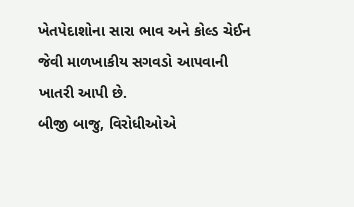ખેતપેદાશોના સારા ભાવ અને કોલ્ડ ચેઈન જેવી માળખાકીય સગવડો આપવાની ખાતરી આપી છે.
બીજી બાજુ, વિરોધીઓએ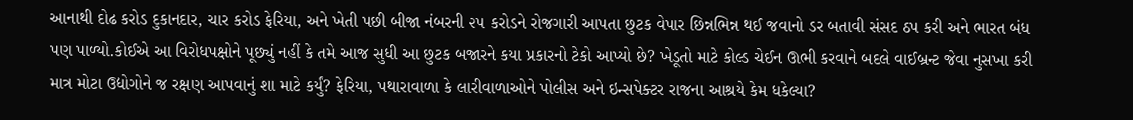આનાથી દોઢ કરોડ દુકાનદાર, ચાર કરોડ ફેરિયા, અને ખેતી પછી બીજા નંબરની ૨૫ કરોડને રોજગારી આપતા છુટક વેપાર છિન્નભિન્ન થઈ જવાનો ડર બતાવી સંસદ ઠપ કરી અને ભારત બંધ પણ પાળ્યો.કોઈએ આ વિરોધપક્ષોને પૂછ્યું નહીં કે તમે આજ સુધી આ છુટક બજારને કયા પ્રકારનો ટેકો આપ્યો છે? ખેડૂતો માટે કોલ્ડ ચેઈન ઊભી કરવાને બદલે વાઈબ્રન્ટ જેવા નુસખા કરી માત્ર મોટા ઉદ્યોગોને જ રક્ષણ આપવાનું શા માટે કર્યું? ફેરિયા, પથારાવાળા કે લારીવાળાઓને પોલીસ અને ઇન્સપેક્ટર રાજના આશ્રયે કેમ ધકેલ્યા?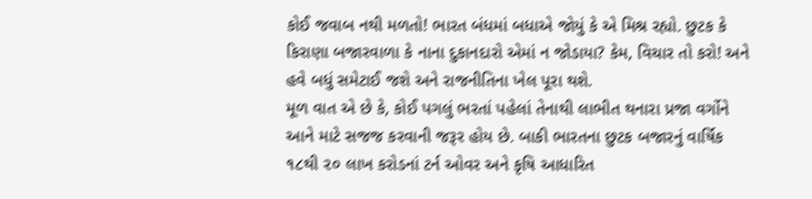કોઈ જવાબ નથી મળતો! ભારત બંધમાં બધાએ જોયું કે એ મિશ્ર રહ્યો. છુટક કે કિરાણા બજારવાળા કે નાના દુકાનદારો એમાં ન જોડાયા? કેમ, વિચાર તો કરો! અને હવે બધું સમેટાઈ જશે અને રાજનીતિના ખેલ પૂરા થશે.
મૂળ વાત એ છે કે, કોઈ પગલું ભરતાં પહેલાં તેનાથી લાભીત થનારા પ્રજા વર્ગોને આને માટે સજજ કરવાની જરૂર હોય છે. બાકી ભારતના છુટક બજારનું વાર્ષિક ૧૮થી ૨૦ લાખ કરોડનાં ટર્ન ઓવર અને કૃષિ આધારિત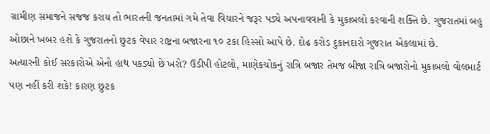ગ્રામીણ સમાજને સજજ કરાય તો ભારતની જનતામાં ગમે તેવા વિચારને જરૂર પડ્યે અપનાવવાની કે મુકાબલો કરવાની શક્તિ છે. ગુજરાતમાં બહુ ઓછાને ખબર હશે કે ગુજરાતનો છુટક વેપાર રાષ્ટ્રના બજારના ૧૦ ટકા હિસ્સો આપે છે. દોઢ કરોડ દુકાનદારો ગુજરાત એકલામાં છે.
અત્યારની કોઈ સરકારોએ એનો હાથ પકડ્યો છે ખરો? ઉડીપી હોટલો, માણેકચોકનું રાત્રિ બજાર તેમજ બીજા રાત્રિ બજારોનો મુકાબલો વોલમાર્ટ પણ નહીં કરી શકે! કારણ છુટક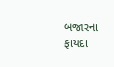બજારના ફાયદા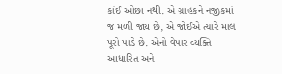કાંઈ ઓછા નથી. એ ગ્રાહકને નજીકમાં જ મળી જાય છે, એ જોઈએ ત્યારે માલ પૂરો પાડે છે. એનો વેપાર વ્યક્તિ આધારિત અને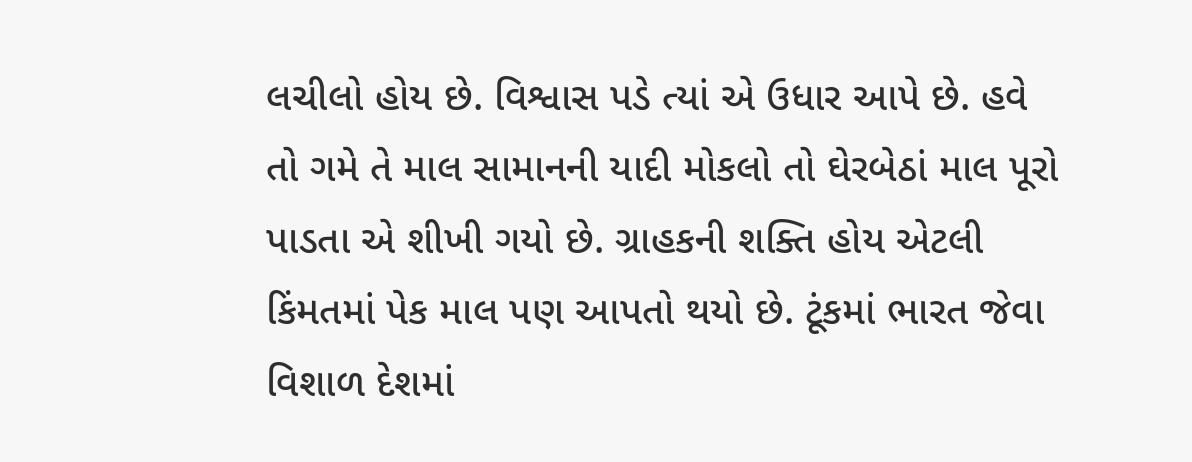લચીલો હોય છે. વિશ્વાસ પડે ત્યાં એ ઉધાર આપે છે. હવે તો ગમે તે માલ સામાનની યાદી મોકલો તો ઘેરબેઠાં માલ પૂરો પાડતા એ શીખી ગયો છે. ગ્રાહકની શક્તિ હોય એટલી કિંમતમાં પેક માલ પણ આપતો થયો છે. ટૂંકમાં ભારત જેવા વિશાળ દેશમાં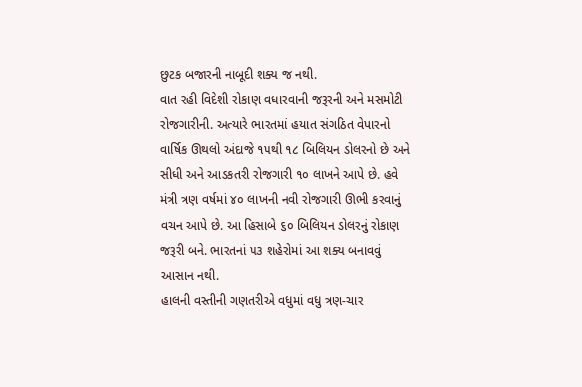છુટક બજારની નાબૂદી શક્ય જ નથી.
વાત રહી વિદેશી રોકાણ વધારવાની જરૂરની અને મસમોટી રોજગારીની. અત્યારે ભારતમાં હયાત સંગઠિત વેપારનો વાર્ષિક ઊથલો અંદાજે ૧૫થી ૧૮ બિલિયન ડોલરનો છે અને સીધી અને આડકતરી રોજગારી ૧૦ લાખને આપે છે. હવે મંત્રી ત્રણ વર્ષમાં ૪૦ લાખની નવી રોજગારી ઊભી કરવાનું વચન આપે છે. આ હિસાબે ૬૦ બિલિયન ડોલરનું રોકાણ જરૂરી બને. ભારતનાં ૫૩ શહેરોમાં આ શક્ય બનાવવું આસાન નથી.
હાલની વસ્તીની ગણતરીએ વધુમાં વધુ ત્રણ-ચાર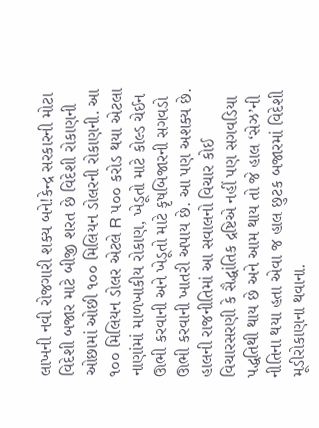લાખની નવી રોજગારી શક્ય બને!કેન્દ્ર સરકારની મોટા વિદેશી બજાર માટે બીજી શરત છે વિદેશી રોકાણની ઓછામાં ઓછી ૧૦૦ મિલિયન ડોલરની રોકાણની. આ ૧૦૦ મિલિયન ડોલર એટલે R ૫૦૦ કરોડ થયા એટલા નાણાંમાં માળખાકીય રોકાણ, ખેડૂતો માટે કોલ્ડ ચેઈન ઊભી કરવાની અને ખેડૂતો માટે કૃષબિજારની સગવડો ઊભી કરવાની ખાતરી અપાય છે. આ પણ અશક્ય છે.
હાલની રાજનીતિમાં આ સવાલનો વિચાર કોઈ વિચારસરણી કે સૈદ્ધાંતિક દ્રષ્ટિએ નહીં પણ સગવડિયા પદ્ધતિથી થાય છે અને આમ થાય તો જે હાલ ‘સેઝ’ની નીતિના થયા હતા એવા જ હાલ છુટક બજારમાં વિદેશી મૂડીરોકાણના થવાના.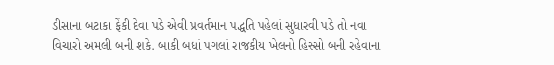ડીસાના બટાકા ફેંકી દેવા પડે એવી પ્રવર્તમાન પદ્ધતિ પહેલાં સુધારવી પડે તો નવા વિચારો અમલી બની શકે. બાકી બધાં પગલાં રાજકીય ખેલનો હિસ્સો બની રહેવાના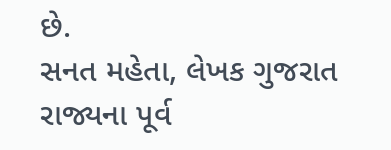છે.
સનત મહેતા, લેખક ગુજરાત રાજ્યના પૂર્વ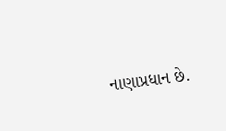નાણાપ્રધાન છે.